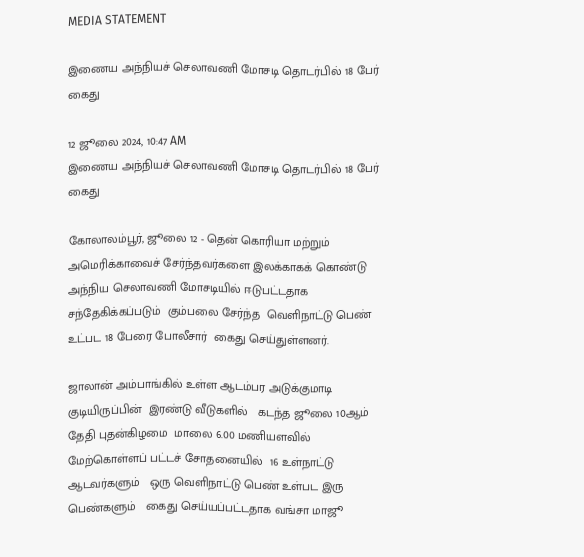MEDIA STATEMENT

இணைய அந்நியச் செலாவணி மோசடி தொடர்பில் 18 பேர் கைது

12 ஜூலை 2024, 10:47 AM
இணைய அந்நியச் செலாவணி மோசடி தொடர்பில் 18 பேர் கைது

கோலாலம்பூர், ஜூலை 12 - தென் கொரியா மற்றும் அமெரிக்காவைச் சேர்ந்தவர்களை இலக்காகக் கொண்டு  அந்நிய செலாவணி மோசடியில் ஈடுபட்டதாக சந்தேகிக்கப்படும்  கும்பலை சேர்ந்த  வெளிநாட்டு பெண் உட்பட 18 பேரை போலீசார்  கைது செய்துள்ளனர்.

ஜாலான் அம்பாங்கில் உள்ள ஆடம்பர அடுக்குமாடி குடியிருப்பின்  இரண்டு வீடுகளில்   கடந்த ஜூலை 10ஆம் தேதி புதன்கிழமை  மாலை 6.00 மணியளவில்  மேற்கொள்ளப் பட்டச் சோதனையில்  16 உள்நாட்டு ஆடவர்களும்   ஒரு வெளிநாட்டு பெண் உள்பட இரு பெண்களும்   கைது செய்யப்பட்டதாக வங்சா மாஜூ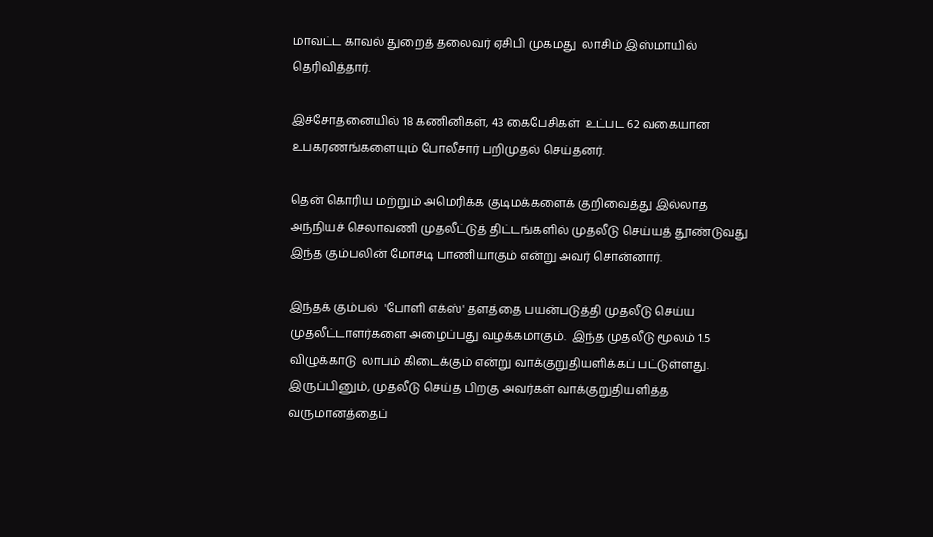மாவட்ட காவல் துறைத் தலைவர் ஏசிபி முகமது  லாசிம் இஸ்மாயில் தெரிவித்தார்.

இச்சோதனையில் 18 கணினிகள், 43 கைபேசிகள்  உட்பட 62 வகையான உபகரணங்களையும் போலீசார் பறிமுதல் செய்தனர்.

தென் கொரிய மற்றும் அமெரிக்க குடிமக்களைக் குறிவைத்து இல்லாத அந்நியச் செலாவணி முதலீட்டுத் திட்டங்களில் முதலீடு செய்யத் தூண்டுவது இந்த கும்பலின் மோசடி பாணியாகும் என்று அவர் சொன்னார்.

இந்தக் கும்பல்  'போளி எக்ஸ்' தளத்தை பயன்படுத்தி முதலீடு செய்ய முதலீட்டாளர்களை அழைப்பது வழக்கமாகும்.  இந்த முதலீடு மூலம் 1.5 விழுக்காடு  லாபம் கிடைக்கும் என்று வாக்குறுதியளிக்கப் பட்டுள்ளது. இருப்பினும், முதலீடு செய்த பிறகு அவர்கள் வாக்குறுதியளித்த வருமானத்தைப்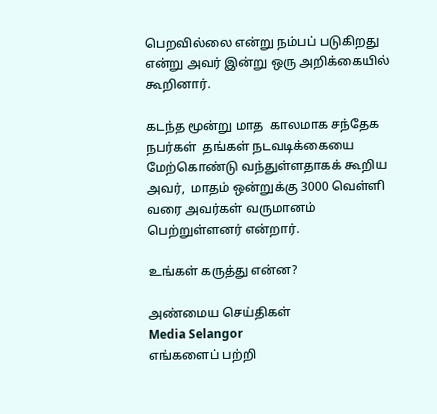பெறவில்லை என்று நம்பப் படுகிறது என்று அவர் இன்று ஒரு அறிக்கையில் கூறினார்.

கடந்த மூன்று மாத  காலமாக சந்தேக நபர்கள்  தங்கள் நடவடிக்கையை மேற்கொண்டு வந்துள்ளதாகக் கூறிய அவர்,  மாதம் ஒன்றுக்கு 3000 வெள்ளி வரை அவர்கள் வருமானம்  பெற்றுள்ளனர் என்றார்.

உங்கள் கருத்து என்ன?

அண்மைய செய்திகள்
Media Selangor
எங்களைப் பற்றி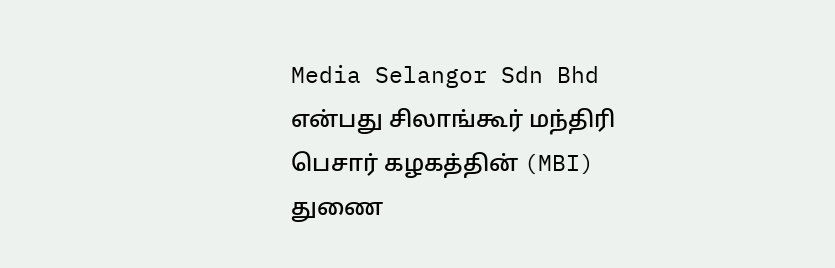Media Selangor Sdn Bhd என்பது சிலாங்கூர் மந்திரி பெசார் கழகத்தின் (MBI) துணை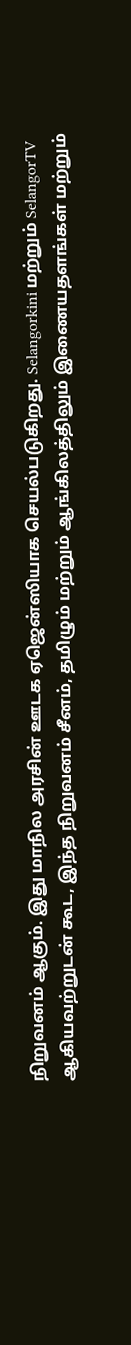நிறுவனம் ஆகும். இது மாநில அரசின் ஊடக ஏஜென்ஸியாக செயல்படுகிறது. Selangorkini மற்றும் SelangorTV ஆகியவற்றுடன் கூட, இந்த நிறுவனம் சீனம், தமிழும் மற்றும் ஆங்கிலத்திலும் இணையதளங்கள் மற்றும்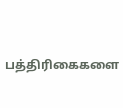பத்திரிகைகளை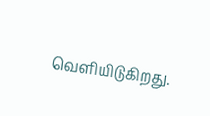வெளியிடுகிறது.